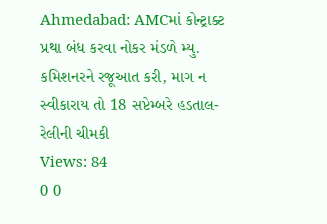Ahmedabad: AMCમાં કોન્ટ્રાક્ટ પ્રથા બંધ કરવા નોકર મંડળે મ્યુ. કમિશનરને રજૂઆત કરી, માગ ન સ્વીકારાય તો 18 સપ્ટેમ્બરે હડતાલ-રેલીની ચીમકી
Views: 84
0 0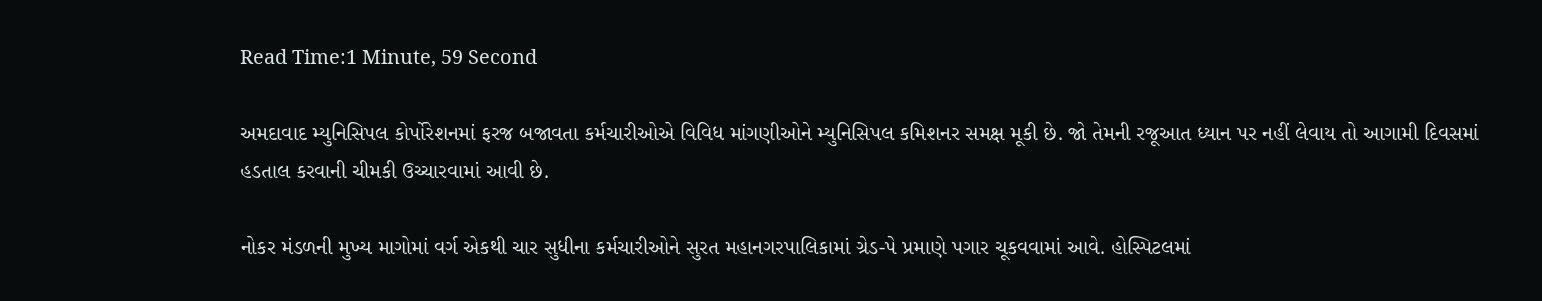Read Time:1 Minute, 59 Second

અમદાવાદ મ્યુનિસિપલ કોર્પોરેશનમાં ફરજ બજાવતા કર્મચારીઓએ વિવિધ માંગણીઓને મ્યુનિસિપલ કમિશનર સમક્ષ મૂકી છે. જો તેમની રજૂઆત ધ્યાન પર નહીં લેવાય તો આગામી દિવસમાં હડતાલ કરવાની ચીમકી ઉચ્ચારવામાં આવી છે.

નોકર મંડળની મુખ્ય માગોમાં વર્ગ એકથી ચાર સુધીના કર્મચારીઓને સુરત મહાનગરપાલિકામાં ગ્રેડ-પે પ્રમાણે પગાર ચૂકવવામાં આવે. હોસ્પિટલમાં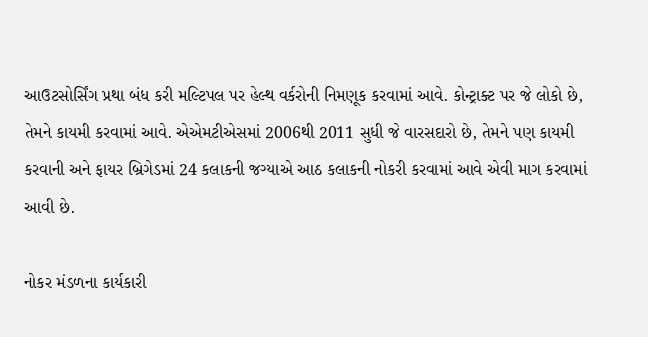આઉટસોર્સિંગ પ્રથા બંધ કરી મલ્ટિપલ પર હેલ્થ વર્કરોની નિમણૂક કરવામાં આવે. કોન્ટ્રાક્ટ પર જે લોકો છે, તેમને કાયમી કરવામાં આવે. એએમટીએસમાં 2006થી 2011 સુધી જે વારસદારો છે, તેમને પણ કાયમી કરવાની અને ફાયર બ્રિગેડમાં 24 કલાકની જગ્યાએ આઠ કલાકની નોકરી કરવામાં આવે એવી માગ કરવામાં આવી છે.

નોકર મંડળના કાર્યકારી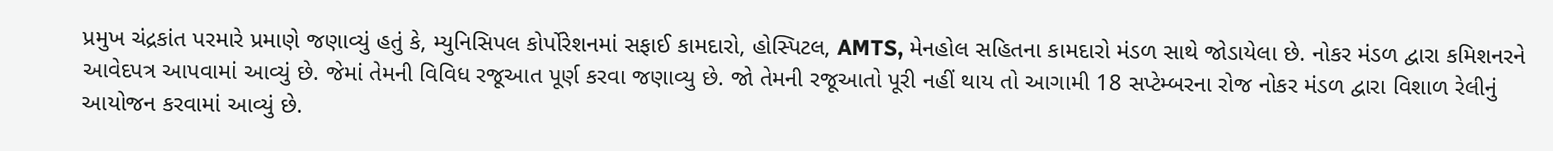પ્રમુખ ચંદ્રકાંત પરમારે પ્રમાણે જણાવ્યું હતું કે, મ્યુનિસિપલ કોર્પોરેશનમાં સફાઈ કામદારો, હોસ્પિટલ, AMTS, મેનહોલ સહિતના કામદારો મંડળ સાથે જોડાયેલા છે. નોકર મંડળ દ્વારા કમિશનરને આવેદપત્ર આપવામાં આવ્યું છે. જેમાં તેમની વિવિધ રજૂઆત પૂર્ણ કરવા જણાવ્યુ છે. જો તેમની રજૂઆતો પૂરી નહીં થાય તો આગામી 18 સપ્ટેમ્બરના રોજ નોકર મંડળ દ્વારા વિશાળ રેલીનું આયોજન કરવામાં આવ્યું છે.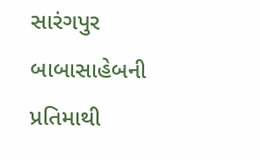સારંગપુર બાબાસાહેબની પ્રતિમાથી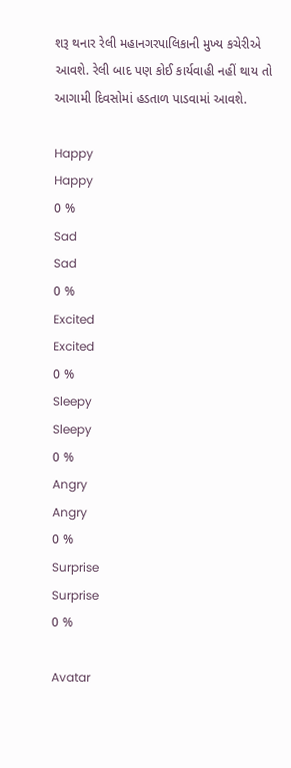શરૂ થનાર રેલી મહાનગરપાલિકાની મુખ્ય કચેરીએ આવશે. રેલી બાદ પણ કોઈ કાર્યવાહી નહીં થાય તો આગામી દિવસોમાં હડતાળ પાડવામાં આવશે.

Happy
Happy
0 %
Sad
Sad
0 %
Excited
Excited
0 %
Sleepy
Sleepy
0 %
Angry
Angry
0 %
Surprise
Surprise
0 %

Avatar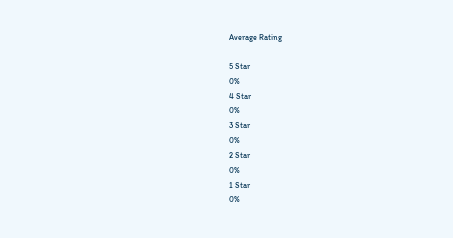Average Rating

5 Star
0%
4 Star
0%
3 Star
0%
2 Star
0%
1 Star
0%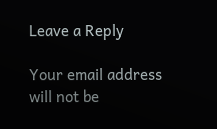Leave a Reply

Your email address will not be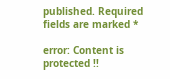published. Required fields are marked *

error: Content is protected !!